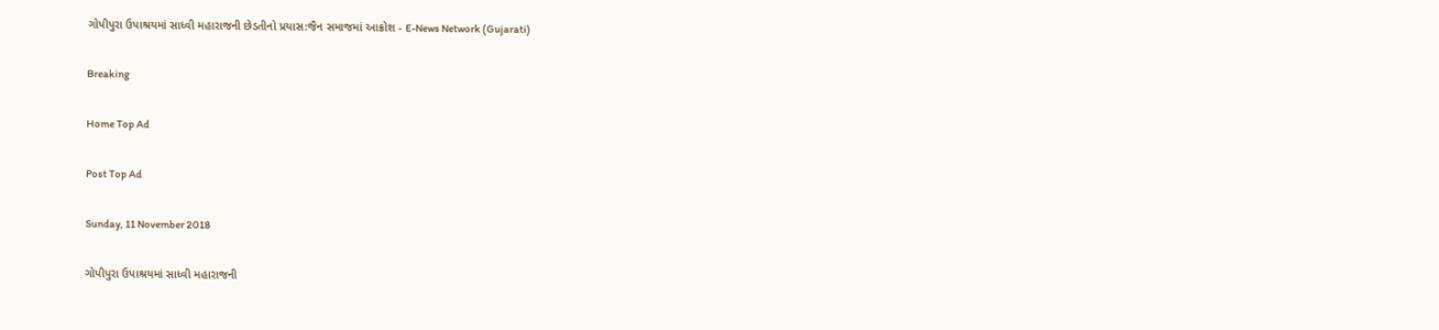ગોપીપુરા ઉપાશ્રયમાં સાધ્વી મહારાજની છેડતીનો પ્રયાસ:જૈન સમાજમાં આક્રોશ - E-News Network (Gujarati)

Breaking

Home Top Ad

Post Top Ad

Sunday, 11 November 2018

ગોપીપુરા ઉપાશ્રયમાં સાધ્વી મહારાજની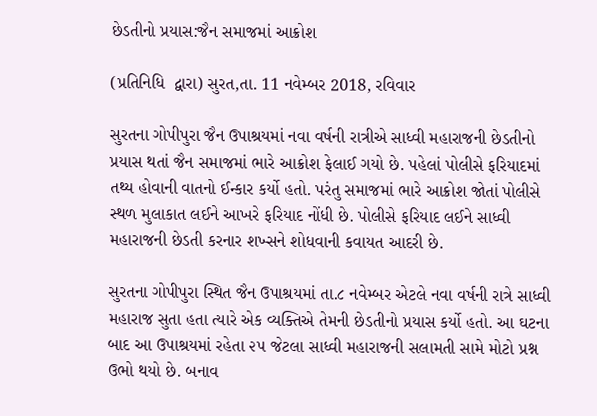છેડતીનો પ્રયાસ:જૈન સમાજમાં આક્રોશ

(પ્રતિનિધિ  દ્વારા) સુરત,તા. 11 નવેમ્બર 2018, રવિવાર

સુરતના ગોપીપુરા જૈન ઉપાશ્રયમાં નવા વર્ષની રાત્રીએ સાધ્વી મહારાજની છેડતીનો પ્રયાસ થતાં જૈન સમાજમાં ભારે આક્રોશ ફેલાઈ ગયો છે. પહેલાં પોલીસે ફરિયાદમાં તથ્ય હોવાની વાતનો ઈન્કાર કર્યો હતો. પરંતુ સમાજમાં ભારે આક્રોશ જોતાં પોલીસે સ્થળ મુલાકાત લઈને આખરે ફરિયાદ નોંધી છે. પોલીસે ફરિયાદ લઈને સાધ્વી મહારાજની છેડતી કરનાર શખ્સને શોધવાની કવાયત આદરી છે.

સુરતના ગોપીપુરા સ્થિત જૈન ઉપાશ્રયમાં તા.૮ નવેમ્બર એટલે નવા વર્ષની રાત્રે સાધ્વી મહારાજ સુતા હતા ત્યારે એક વ્યક્તિએ તેમની છેડતીનો પ્રયાસ કર્યો હતો. આ ઘટના બાદ આ ઉપાશ્રયમાં રહેતા ૨૫ જેટલા સાધ્વી મહારાજની સલામતી સામે મોટો પ્રશ્ન ઉભો થયો છે. બનાવ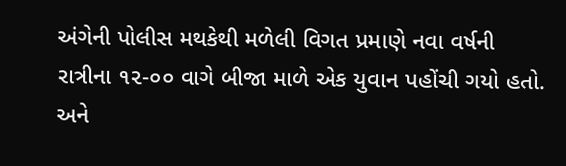અંગેની પોલીસ મથકેથી મળેલી વિગત પ્રમાણે નવા વર્ષની રાત્રીના ૧૨-૦૦ વાગે બીજા માળે એક યુવાન પહોંચી ગયો હતો. અને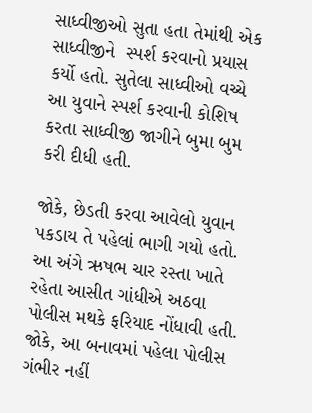સાધ્વીજીઓ સુતા હતા તેમાંથી એક સાધ્વીજીને  સ્પર્શ કરવાનો પ્રયાસ કર્યો હતો. સુતેલા સાધ્વીઓ વચ્ચે આ યુવાને સ્પર્શ કરવાની કોશિષ કરતા સાધ્વીજી જાગીને બુમા બુમ કરી દીધી હતી.

જોકે, છેડતી કરવા આવેલો યુવાન પકડાય તે પહેલાં ભાગી ગયો હતો. આ અંગે ઋષભ ચાર રસ્તા ખાતે રહેતા આસીત ગાંધીએ અઠવા પોલીસ મથકે ફરિયાદ નોંધાવી હતી. જોકે, આ બનાવમાં પહેલા પોલીસ ગંભીર નહીં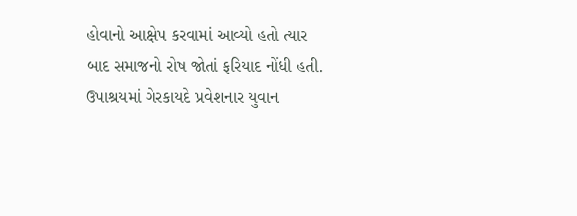હોવાનો આક્ષેપ કરવામાં આવ્યો હતો ત્યાર બાદ સમાજનો રોષ જોતાં ફરિયાદ નોંધી હતી. ઉપાશ્રયમાં ગેરકાયદે પ્રવેશનાર યુવાન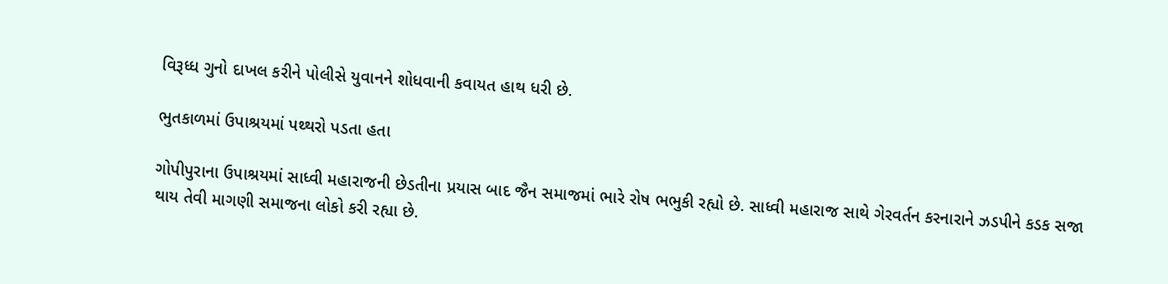વિરૂધ્ધ ગુનો દાખલ કરીને પોલીસે યુવાનને શોધવાની કવાયત હાથ ધરી છે.

ભુતકાળમાં ઉપાશ્રયમાં પથ્થરો પડતા હતા

ગોપીપુરાના ઉપાશ્રયમાં સાધ્વી મહારાજની છેડતીના પ્રયાસ બાદ જૈન સમાજમાં ભારે રોષ ભભુકી રહ્યો છે. સાધ્વી મહારાજ સાથે ગેરવર્તન કરનારાને ઝડપીને કડક સજા થાય તેવી માગણી સમાજના લોકો કરી રહ્યા છે.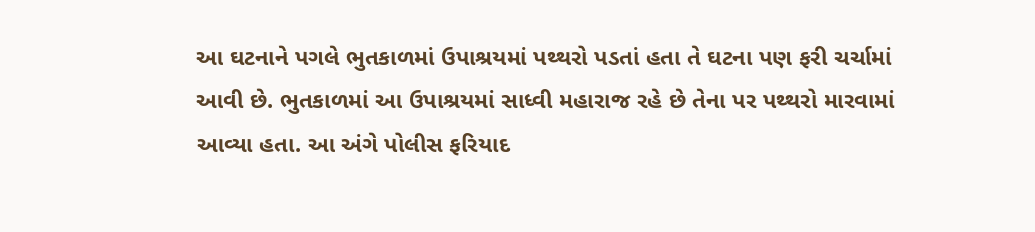આ ઘટનાને પગલે ભુતકાળમાં ઉપાશ્રયમાં પથ્થરો પડતાં હતા તે ઘટના પણ ફરી ચર્ચામાં આવી છે. ભુતકાળમાં આ ઉપાશ્રયમાં સાધ્વી મહારાજ રહે છે તેના પર પથ્થરો મારવામાં આવ્યા હતા. આ અંગે પોલીસ ફરિયાદ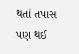થતાં તપાસ પણ થઈ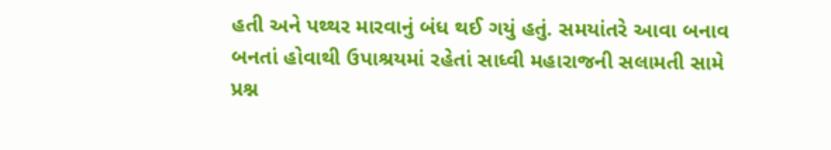હતી અને પથ્થર મારવાનું બંધ થઈ ગયું હતું. સમયાંતરે આવા બનાવ બનતાં હોવાથી ઉપાશ્રયમાં રહેતાં સાધ્વી મહારાજની સલામતી સામે પ્રશ્ન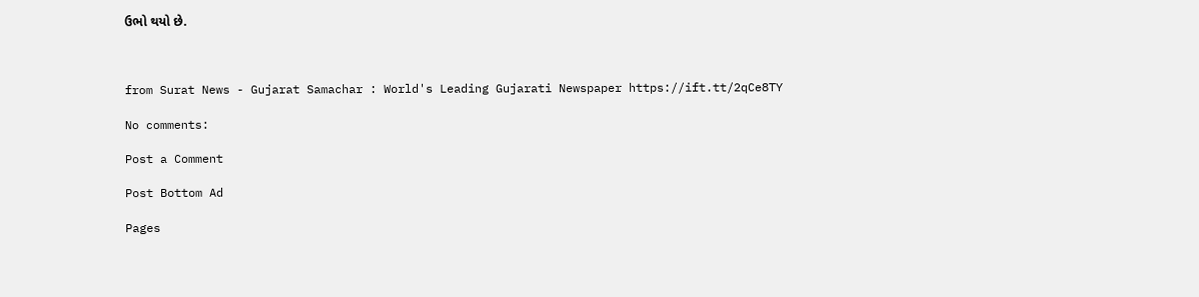ઉભો થયો છે.



from Surat News - Gujarat Samachar : World's Leading Gujarati Newspaper https://ift.tt/2qCe8TY

No comments:

Post a Comment

Post Bottom Ad

Pages